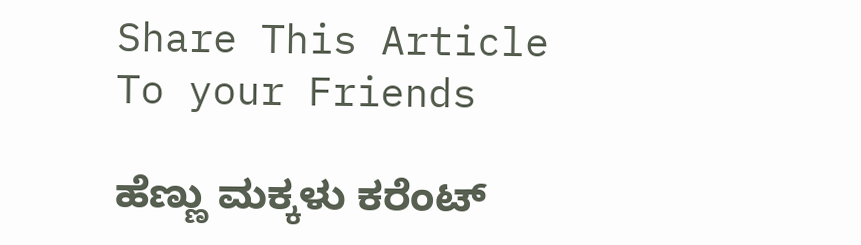Share This Article To your Friends

ಹೆಣ್ಣು ಮಕ್ಕಳು ಕರೆಂಟ್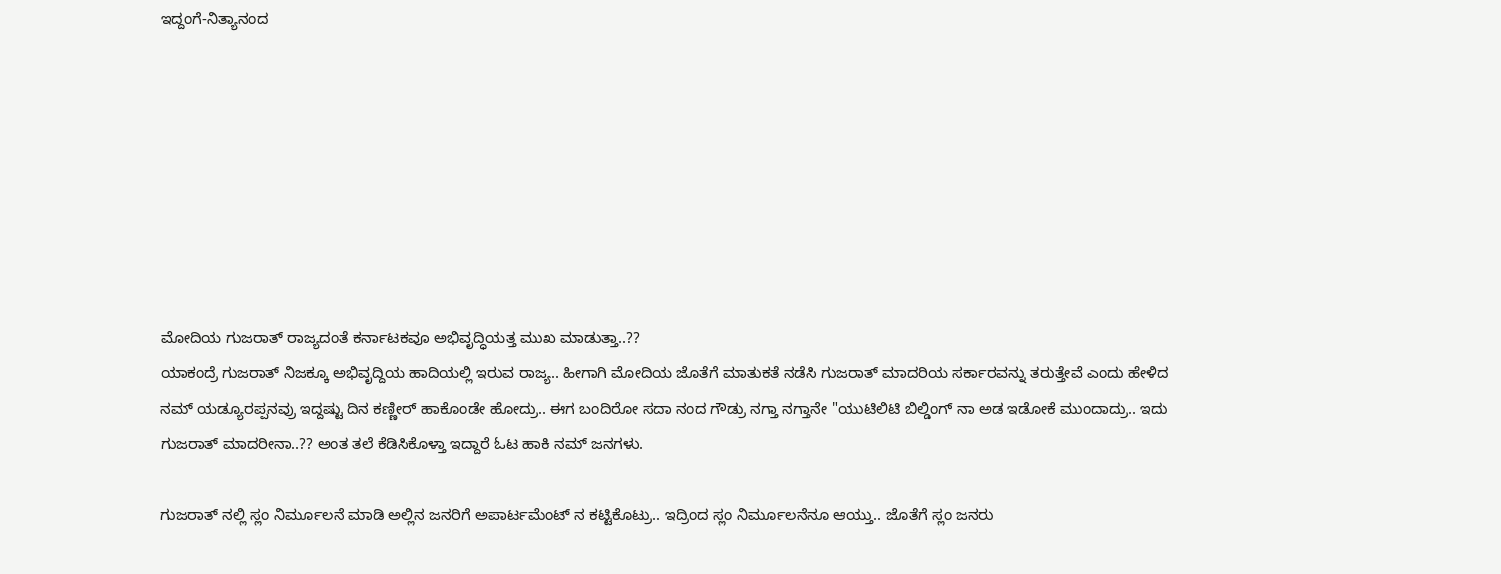ಇದ್ದಂಗೆ-ನಿತ್ಯಾನಂದ








ಮೋದಿಯ ಗುಜರಾತ್ ರಾಜ್ಯದಂತೆ ಕರ್ನಾಟಕವೂ ಅಭಿವೃದ್ಧಿಯತ್ತ ಮುಖ ಮಾಡುತ್ತಾ..??
ಯಾಕಂದ್ರೆ ಗುಜರಾತ್ ನಿಜಕ್ಕೂ ಅಭಿವೃದ್ದಿಯ ಹಾದಿಯಲ್ಲಿ ಇರುವ ರಾಜ್ಯ.. ಹೀಗಾಗಿ ಮೋದಿಯ ಜೊತೆಗೆ ಮಾತುಕತೆ ನಡೆಸಿ ಗುಜರಾತ್ ಮಾದರಿಯ ಸರ್ಕಾರವನ್ನು ತರುತ್ತೇವೆ ಎಂದು ಹೇಳಿದ ನಮ್ ಯಡ್ಯೂರಪ್ಪನವ್ರು ಇದ್ದಷ್ಟು ದಿನ ಕಣ್ಣೀರ‍್ ಹಾಕೊಂಡೇ ಹೋದ್ರು.. ಈಗ ಬಂದಿರೋ ಸದಾ ನಂದ ಗೌಡ್ರು ನಗ್ತಾ ನಗ್ತಾನೇ "ಯುಟಿಲಿಟಿ ಬಿಲ್ಡಿಂಗ್ ನಾ ಅಡ ಇಡೋಕೆ ಮುಂದಾದ್ರು.. ಇದು ಗುಜರಾತ್ ಮಾದರೀನಾ..?? ಅಂತ ತಲೆ ಕೆಡಿಸಿಕೊಳ್ತಾ ಇದ್ದಾರೆ ಓಟ ಹಾಕಿ ನಮ್ ಜನಗಳು.

ಗುಜರಾತ್ ನಲ್ಲಿ ಸ್ಲಂ ನಿರ್ಮೂಲನೆ ಮಾಡಿ ಅಲ್ಲಿನ ಜನರಿಗೆ ಅಪಾರ್ಟಮೆಂಟ್ ನ ಕಟ್ಟಿಕೊಟ್ರು.. ಇದ್ರಿಂದ ಸ್ಲಂ ನಿರ್ಮೂಲನೆನೂ ಆಯ್ತು.. ಜೊತೆಗೆ ಸ್ಲಂ ಜನರು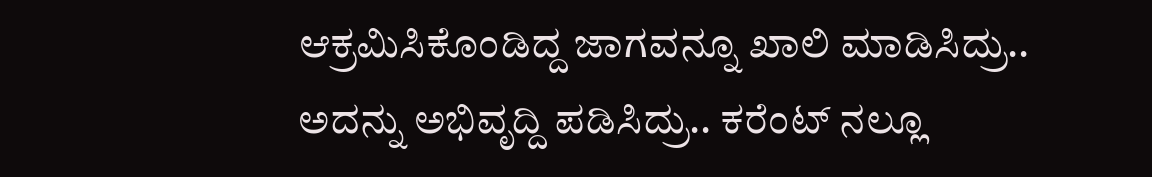ಆಕ್ರಮಿಸಿಕೊಂಡಿದ್ದ ಜಾಗವನ್ನೂ ಖಾಲಿ ಮಾಡಿಸಿದ್ರು.. ಅದನ್ನು ಅಭಿವೃದ್ದಿ ಪಡಿಸಿದ್ರು.. ಕರೆಂಟ್ ನಲ್ಲೂ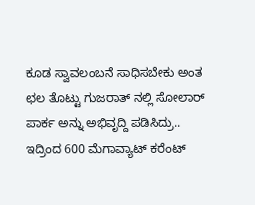ಕೂಡ ಸ್ವಾವಲಂಬನೆ ಸಾಧಿಸಬೇಕು ಅಂತ ಛಲ ತೊಟ್ಟು ಗುಜರಾತ್ ನಲ್ಲಿ ಸೋಲಾರ‍್ ಪಾರ್ಕ ಅನ್ನು ಅಭಿವೃದ್ದಿ ಪಡಿಸಿದ್ರು.. ಇದ್ರಿಂದ 600 ಮೆಗಾವ್ಯಾಟ್ ಕರೆಂಟ್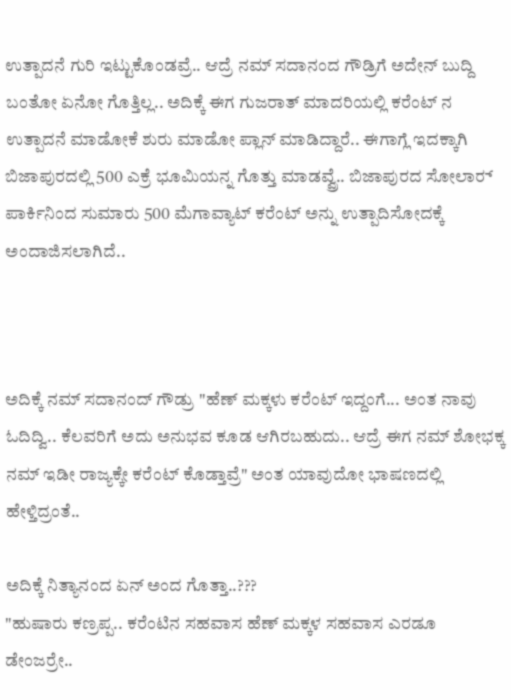ಉತ್ಪಾದನೆ ಗುರಿ ಇಟ್ಟುಕೊಂಡವ್ರೆ.. ಆದ್ರೆ ನಮ್ ಸದಾನಂದ ಗೌಡ್ರಿಗೆ ಅದೇನ್ ಬುದ್ದಿ ಬಂತೋ ಏನೋ ಗೊತ್ತಿಲ್ಲ.. ಅದಿಕ್ಕೆ ಈಗ ಗುಜರಾತ್ ಮಾದರಿಯಲ್ಲಿ ಕರೆಂಟ್ ನ ಉತ್ಪಾದನೆ ಮಾಡೋಕೆ ಶುರು ಮಾಡೋ ಪ್ಲಾನ್ ಮಾಡಿದ್ದಾರೆ.. ಈಗಾಗ್ಲೆ ಇದಕ್ಕಾಗಿ ಬಿಜಾಪುರದಲ್ಲಿ 500 ಎಕ್ರೆ ಭೂಮಿಯನ್ನ ಗೊತ್ತು ಮಾಡವ್ವ್ರೆ.. ಬಿಜಾಪುರದ ಸೋಲಾರ‍್ ಪಾರ್ಕಿನಿಂದ ಸುಮಾರು 500 ಮೆಗಾವ್ಯಾಟ್ ಕರೆಂಟ್ ಅನ್ನು ಉತ್ಪಾದಿಸೋದಕ್ಕೆ ಅಂದಾಜಿಸಲಾಗಿದೆ..



ಅದಿಕ್ಕೆ ನಮ್ ಸದಾನಂದ್ ಗೌಡ್ರು "ಹೆಣ್ ಮಕ್ಕಳು ಕರೆಂಟ್ ಇದ್ದಂಗೆ... ಅಂತ ನಾವು ಓದಿದ್ವಿ.. ಕೆಲವರಿಗೆ ಅದು ಅನುಭವ ಕೂಡ ಆಗಿರಬಹುದು.. ಆದ್ರೆ ಈಗ ನಮ್ ಶೋಭಕ್ಕ ನಮ್ ಇಡೀ ರಾಜ್ಯಕ್ಕೇ ಕರೆಂಟ್ ಕೊಡ್ತಾವ್ರೆ" ಅಂತ ಯಾವುದೋ ಭಾಷಣದಲ್ಲಿ ಹೇಳ್ತಿದ್ರಂತೆ..

ಅದಿಕ್ಕೆ ನಿತ್ಯಾನಂದ ಏನ್ ಅಂದ ಗೊತ್ತಾ..???
"ಹುಷಾರು ಕಣ್ರಪ್ಪ.. ಕರೆಂಟಿನ ಸಹವಾಸ ಹೆಣ್ ಮಕ್ಕಳ ಸಹವಾಸ ಎರಡೂ ಡೇಂಜರ‍್ರೇ..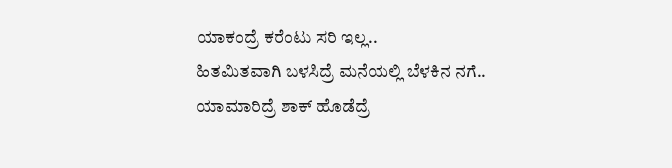ಯಾಕಂದ್ರೆ ಕರೆಂಟು ಸರಿ ಇಲ್ಲ..
ಹಿತಮಿತವಾಗಿ ಬಳಸಿದ್ರೆ ಮನೆಯಲ್ಲಿ ಬೆಳಕಿನ ನಗೆ..
ಯಾಮಾರಿದ್ರೆ ಶಾಕ್ ಹೊಡೆದ್ರೆ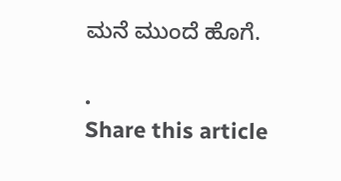ಮನೆ ಮುಂದೆ ಹೊಗೆ.

.
Share this article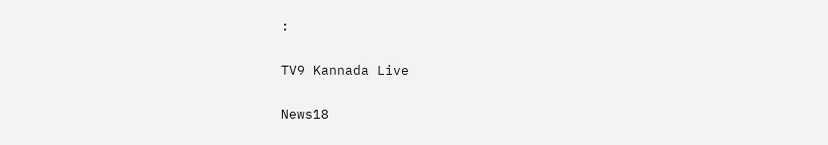:

TV9 Kannada Live

News18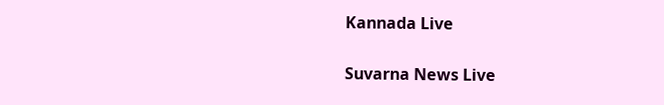Kannada Live

Suvarna News Live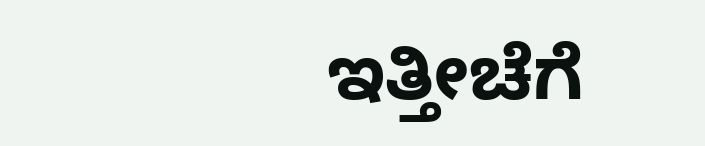ಇತ್ತೀಚೆಗೆ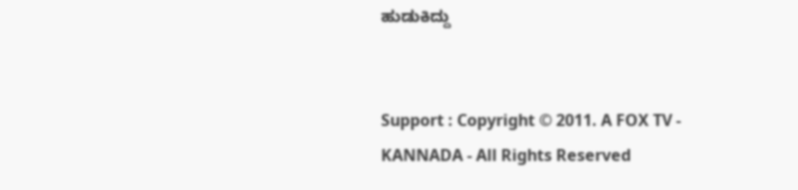ಹುಡುಕಿದ್ದು


Support : Copyright © 2011. A FOX TV - KANNADA - All Rights Reserved